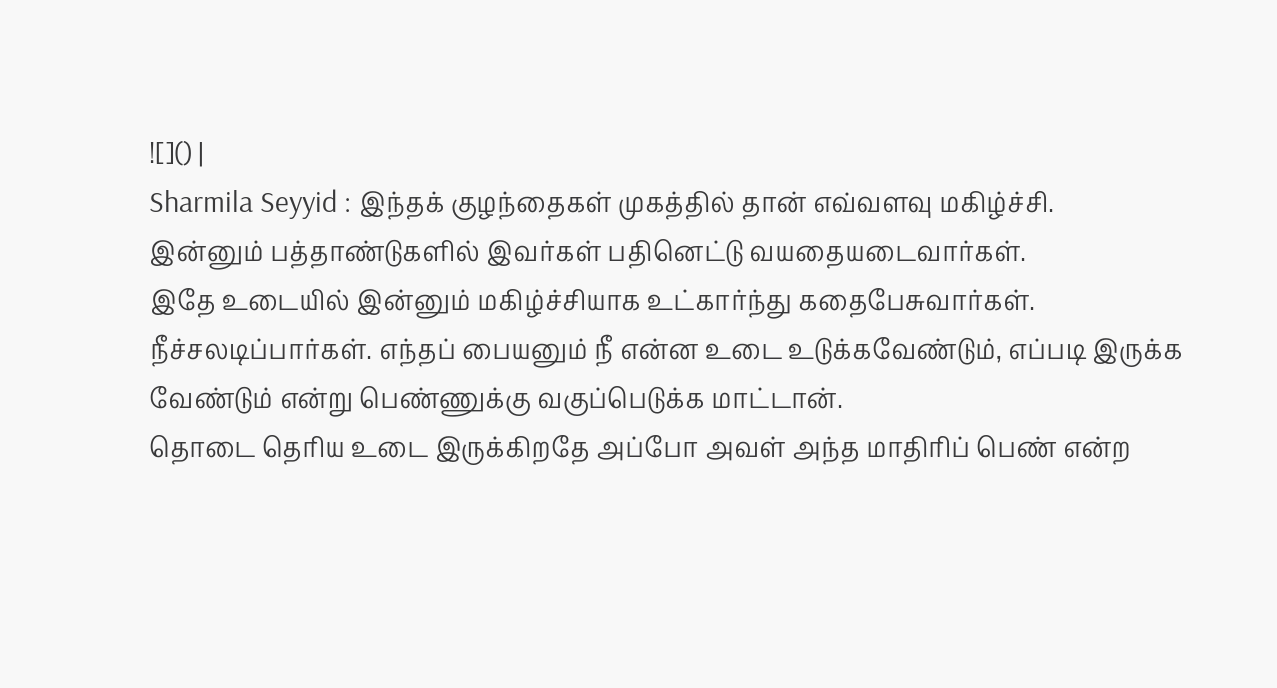![]() |
Sharmila Seyyid : இந்தக் குழந்தைகள் முகத்தில் தான் எவ்வளவு மகிழ்ச்சி.
இன்னும் பத்தாண்டுகளில் இவர்கள் பதினெட்டு வயதையடைவார்கள்.
இதே உடையில் இன்னும் மகிழ்ச்சியாக உட்கார்ந்து கதைபேசுவார்கள்.
நீச்சலடிப்பார்கள். எந்தப் பையனும் நீ என்ன உடை உடுக்கவேண்டும், எப்படி இருக்க வேண்டும் என்று பெண்ணுக்கு வகுப்பெடுக்க மாட்டான்.
தொடை தெரிய உடை இருக்கிறதே அப்போ அவள் அந்த மாதிரிப் பெண் என்ற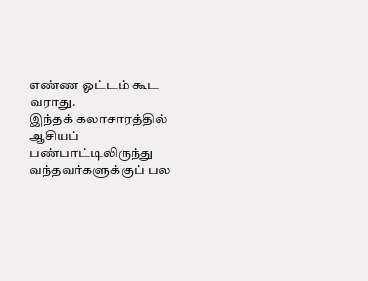எண்ண ஓட்டம் கூட வராது.
இந்தக் கலாசாரத்தில் ஆசியப் பண்பாட்டிலிருந்து வந்தவர்களுக்குப் பல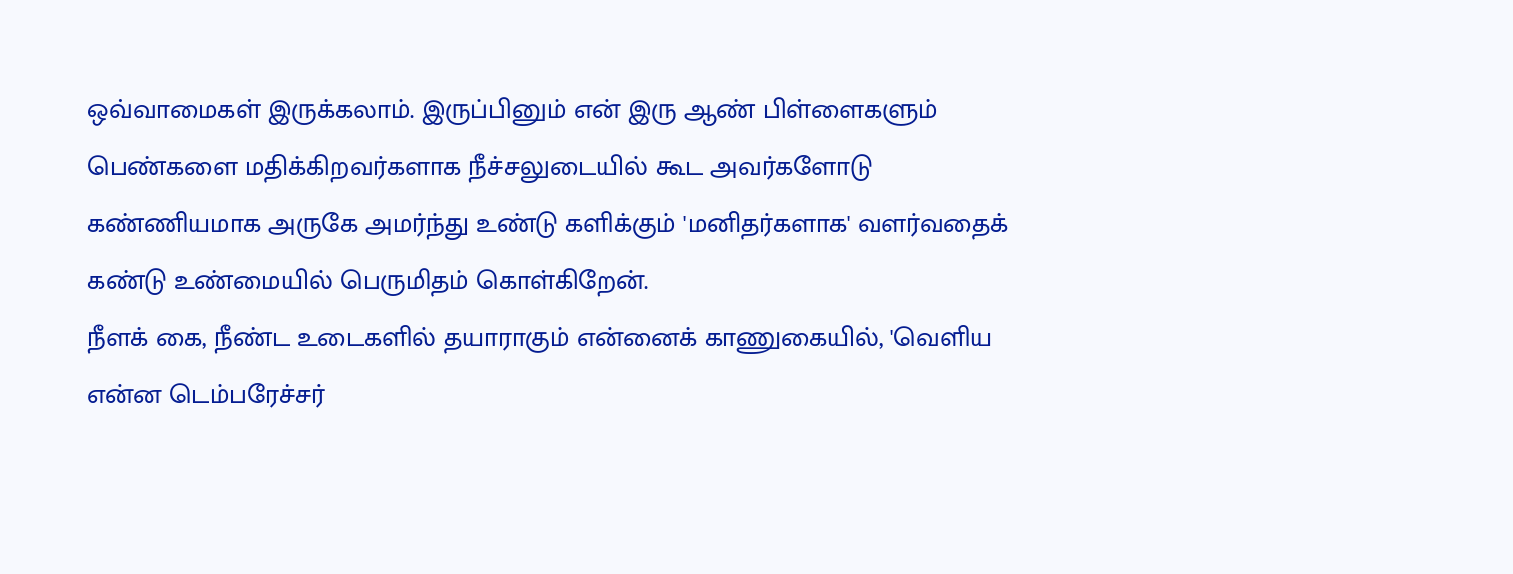ஒவ்வாமைகள் இருக்கலாம். இருப்பினும் என் இரு ஆண் பிள்ளைகளும் பெண்களை மதிக்கிறவர்களாக நீச்சலுடையில் கூட அவர்களோடு கண்ணியமாக அருகே அமர்ந்து உண்டு களிக்கும் 'மனிதர்களாக' வளர்வதைக் கண்டு உண்மையில் பெருமிதம் கொள்கிறேன்.
நீளக் கை, நீண்ட உடைகளில் தயாராகும் என்னைக் காணுகையில், 'வெளிய என்ன டெம்பரேச்சர்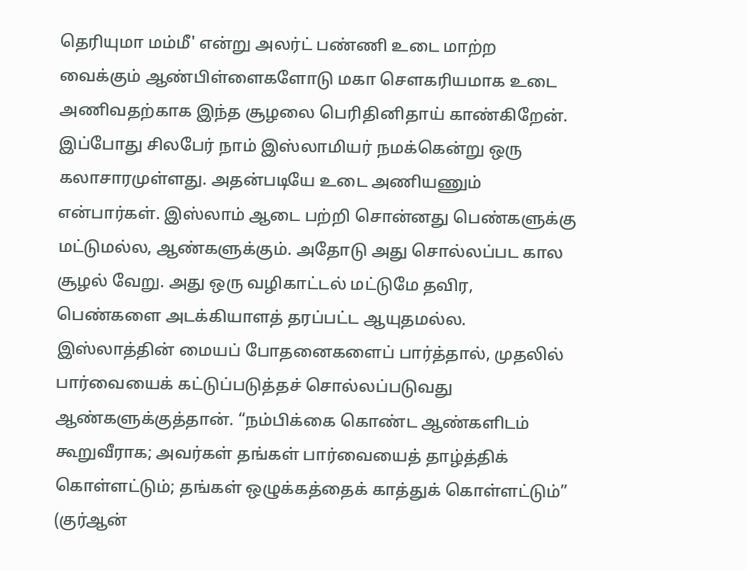தெரியுமா மம்மீ' என்று அலர்ட் பண்ணி உடை மாற்ற வைக்கும் ஆண்பிள்ளைகளோடு மகா சௌகரியமாக உடை அணிவதற்காக இந்த சூழலை பெரிதினிதாய் காண்கிறேன்.
இப்போது சிலபேர் நாம் இஸ்லாமியர் நமக்கென்று ஒரு கலாசாரமுள்ளது. அதன்படியே உடை அணியணும் என்பார்கள். இஸ்லாம் ஆடை பற்றி சொன்னது பெண்களுக்கு மட்டுமல்ல, ஆண்களுக்கும். அதோடு அது சொல்லப்பட கால சூழல் வேறு. அது ஒரு வழிகாட்டல் மட்டுமே தவிர, பெண்களை அடக்கியாளத் தரப்பட்ட ஆயுதமல்ல.
இஸ்லாத்தின் மையப் போதனைகளைப் பார்த்தால், முதலில் பார்வையைக் கட்டுப்படுத்தச் சொல்லப்படுவது ஆண்களுக்குத்தான். “நம்பிக்கை கொண்ட ஆண்களிடம் கூறுவீராக; அவர்கள் தங்கள் பார்வையைத் தாழ்த்திக் கொள்ளட்டும்; தங்கள் ஒழுக்கத்தைக் காத்துக் கொள்ளட்டும்” (குர்ஆன்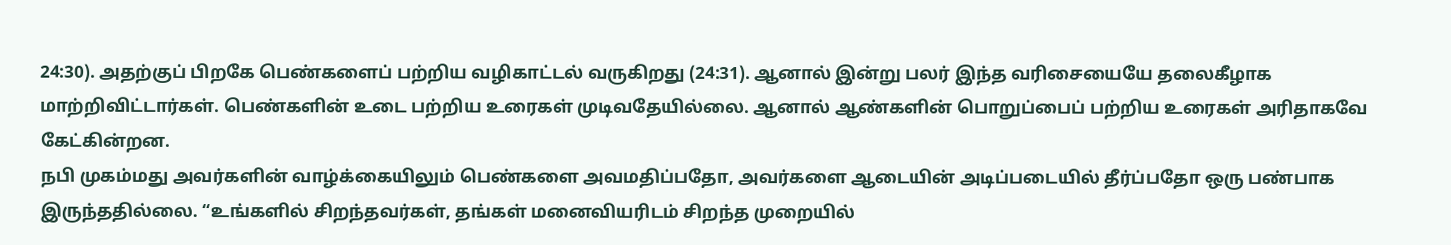24:30). அதற்குப் பிறகே பெண்களைப் பற்றிய வழிகாட்டல் வருகிறது (24:31). ஆனால் இன்று பலர் இந்த வரிசையையே தலைகீழாக மாற்றிவிட்டார்கள். பெண்களின் உடை பற்றிய உரைகள் முடிவதேயில்லை. ஆனால் ஆண்களின் பொறுப்பைப் பற்றிய உரைகள் அரிதாகவே கேட்கின்றன.
நபி முகம்மது அவர்களின் வாழ்க்கையிலும் பெண்களை அவமதிப்பதோ, அவர்களை ஆடையின் அடிப்படையில் தீர்ப்பதோ ஒரு பண்பாக இருந்ததில்லை. “உங்களில் சிறந்தவர்கள், தங்கள் மனைவியரிடம் சிறந்த முறையில்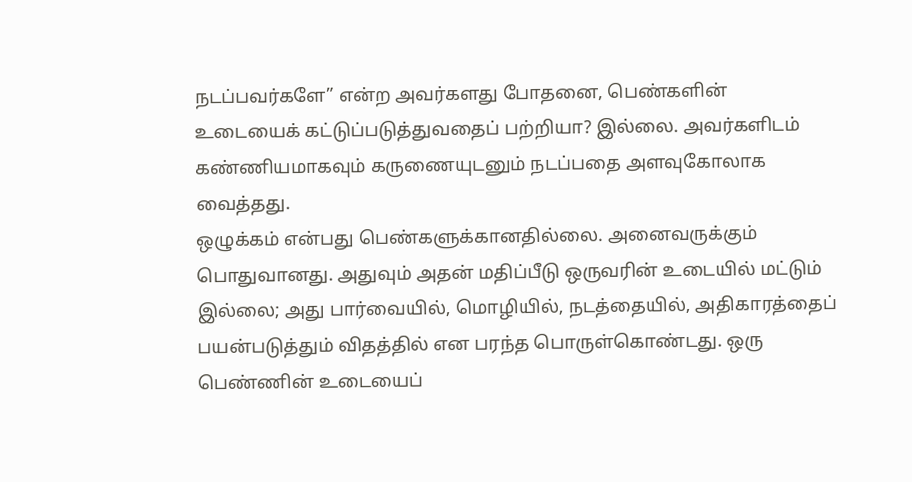நடப்பவர்களே” என்ற அவர்களது போதனை, பெண்களின் உடையைக் கட்டுப்படுத்துவதைப் பற்றியா? இல்லை. அவர்களிடம் கண்ணியமாகவும் கருணையுடனும் நடப்பதை அளவுகோலாக வைத்தது.
ஒழுக்கம் என்பது பெண்களுக்கானதில்லை. அனைவருக்கும் பொதுவானது. அதுவும் அதன் மதிப்பீடு ஒருவரின் உடையில் மட்டும் இல்லை; அது பார்வையில், மொழியில், நடத்தையில், அதிகாரத்தைப் பயன்படுத்தும் விதத்தில் என பரந்த பொருள்கொண்டது. ஒரு பெண்ணின் உடையைப்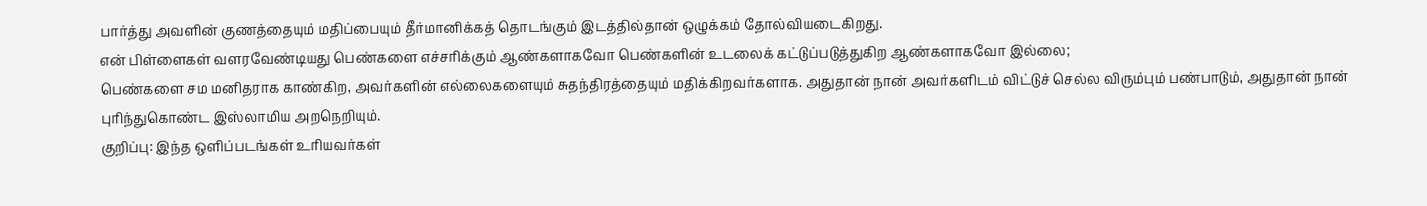பார்த்து அவளின் குணத்தையும் மதிப்பையும் தீர்மானிக்கத் தொடங்கும் இடத்தில்தான் ஒழுக்கம் தோல்வியடைகிறது.
என் பிள்ளைகள் வளரவேண்டியது பெண்களை எச்சரிக்கும் ஆண்களாகவோ பெண்களின் உடலைக் கட்டுப்படுத்துகிற ஆண்களாகவோ இல்லை;
பெண்களை சம மனிதராக காண்கிற, அவர்களின் எல்லைகளையும் சுதந்திரத்தையும் மதிக்கிறவர்களாக. அதுதான் நான் அவர்களிடம் விட்டுச் செல்ல விரும்பும் பண்பாடும், அதுதான் நான் புரிந்துகொண்ட இஸ்லாமிய அறநெறியும்.
குறிப்பு: இந்த ஒளிப்படங்கள் உரியவர்கள்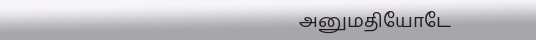அனுமதியோடே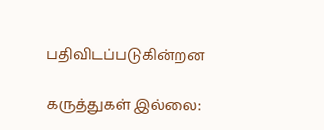பதிவிடப்படுகின்றன

கருத்துகள் இல்லை: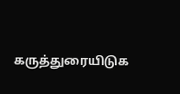கருத்துரையிடுக